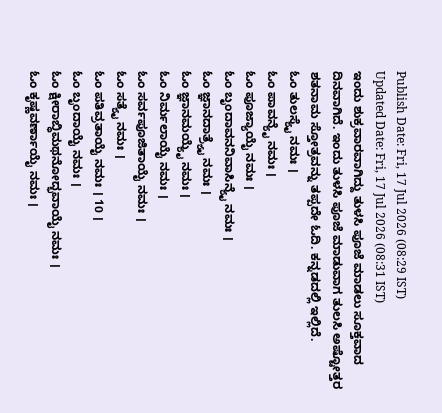Publish Date: Fri, 17 Jul 2026 (08:29 IST)
Updated Date: Fri, 17 Jul 2026 (08:31 IST)
ಇಂದು ಶುಕ್ರವಾರವಾಗಿದ್ದು ತುಳಸಿ ಪೂಜೆ ಮಾಡಲು ಸೂಕ್ತವಾದ ದಿನವಾಗಿದೆ. ಇಂದು ತುಳಸಿ ಪೂಜೆ ಮಾಡುವಾಗ ತುಲಸಿ ಅಷ್ಟೋತ್ತರ ಶತನಾಮ ಸ್ತೋತ್ರವನ್ನು ತಪ್ಪದೇ ಓದಿ. ಕನ್ನಡದಲ್ಲಿ ಇಲ್ಲಿದೆ.
ಓಂ ತುಲಸ್ಯೈ ನಮಃ ।
ಓಂ ಪಾವನ್ಯೈ ನಮಃ ।
ಓಂ ಪೂಜ್ಯಾಯೈ ನಮಃ ।
ಓಂ ಬೃಂದಾವನನಿವಾಸಿನ್ಯೈ ನಮಃ ।
ಓಂ ಜ್ಞಾನದಾತ್ರ್ಯೈ ನಮಃ ।
ಓಂ ಜ್ಞಾನಮಯ್ಯೈ ನಮಃ ।
ಓಂ ನಿರ್ಮಲಾಯೈ ನಮಃ ।
ಓಂ ಸರ್ವಪೂಜಿತಾಯೈ ನಮಃ ।
ಓಂ ಸತ್ಯೈ ನಮಃ ।
ಓಂ ಪತಿವ್ರತಾಯೈ ನಮಃ । 10 ।
ಓಂ ಬೃಂದಾಯೈ ನಮಃ ।
ಓಂ ಕ್ಷೀರಾಬ್ಧಿಮಥನೋದ್ಭವಾಯೈ ನಮಃ ।
ಓಂ ಕೃಷ್ಣವರ್ಣಾಯೈ ನಮಃ ।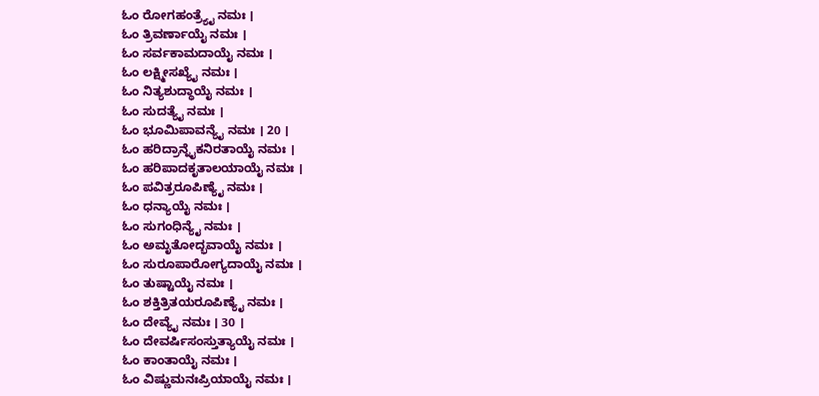ಓಂ ರೋಗಹಂತ್ರ್ಯೈ ನಮಃ ।
ಓಂ ತ್ರಿವರ್ಣಾಯೈ ನಮಃ ।
ಓಂ ಸರ್ವಕಾಮದಾಯೈ ನಮಃ ।
ಓಂ ಲಕ್ಷ್ಮೀಸಖ್ಯೈ ನಮಃ ।
ಓಂ ನಿತ್ಯಶುದ್ಧಾಯೈ ನಮಃ ।
ಓಂ ಸುದತ್ಯೈ ನಮಃ ।
ಓಂ ಭೂಮಿಪಾವನ್ಯೈ ನಮಃ । 20 ।
ಓಂ ಹರಿದ್ರಾನ್ನೈಕನಿರತಾಯೈ ನಮಃ ।
ಓಂ ಹರಿಪಾದಕೃತಾಲಯಾಯೈ ನಮಃ ।
ಓಂ ಪವಿತ್ರರೂಪಿಣ್ಯೈ ನಮಃ ।
ಓಂ ಧನ್ಯಾಯೈ ನಮಃ ।
ಓಂ ಸುಗಂಧಿನ್ಯೈ ನಮಃ ।
ಓಂ ಅಮೃತೋದ್ಭವಾಯೈ ನಮಃ ।
ಓಂ ಸುರೂಪಾರೋಗ್ಯದಾಯೈ ನಮಃ ।
ಓಂ ತುಷ್ಟಾಯೈ ನಮಃ ।
ಓಂ ಶಕ್ತಿತ್ರಿತಯರೂಪಿಣ್ಯೈ ನಮಃ ।
ಓಂ ದೇವ್ಯೈ ನಮಃ । 30 ।
ಓಂ ದೇವರ್ಷಿಸಂಸ್ತುತ್ಯಾಯೈ ನಮಃ ।
ಓಂ ಕಾಂತಾಯೈ ನಮಃ ।
ಓಂ ವಿಷ್ಣುಮನಃಪ್ರಿಯಾಯೈ ನಮಃ ।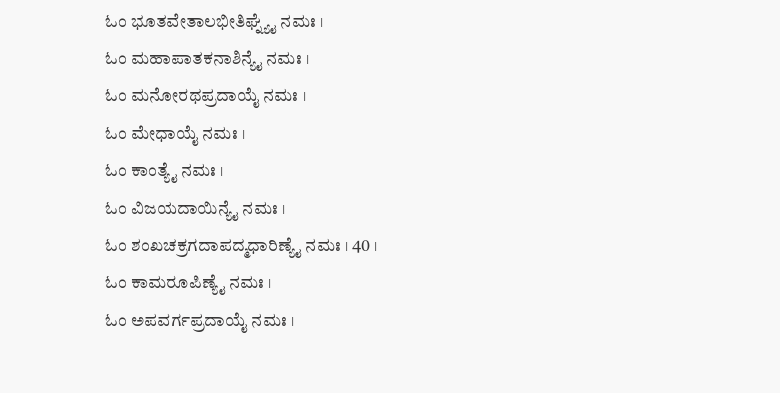ಓಂ ಭೂತವೇತಾಲಭೀತಿಘ್ನ್ಯೈ ನಮಃ ।
ಓಂ ಮಹಾಪಾತಕನಾಶಿನ್ಯೈ ನಮಃ ।
ಓಂ ಮನೋರಥಪ್ರದಾಯೈ ನಮಃ ।
ಓಂ ಮೇಧಾಯೈ ನಮಃ ।
ಓಂ ಕಾಂತ್ಯೈ ನಮಃ ।
ಓಂ ವಿಜಯದಾಯಿನ್ಯೈ ನಮಃ ।
ಓಂ ಶಂಖಚಕ್ರಗದಾಪದ್ಮಧಾರಿಣ್ಯೈ ನಮಃ । 40 ।
ಓಂ ಕಾಮರೂಪಿಣ್ಯೈ ನಮಃ ।
ಓಂ ಅಪವರ್ಗಪ್ರದಾಯೈ ನಮಃ ।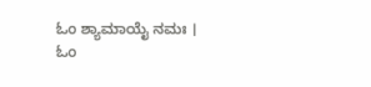ಓಂ ಶ್ಯಾಮಾಯೈ ನಮಃ ।
ಓಂ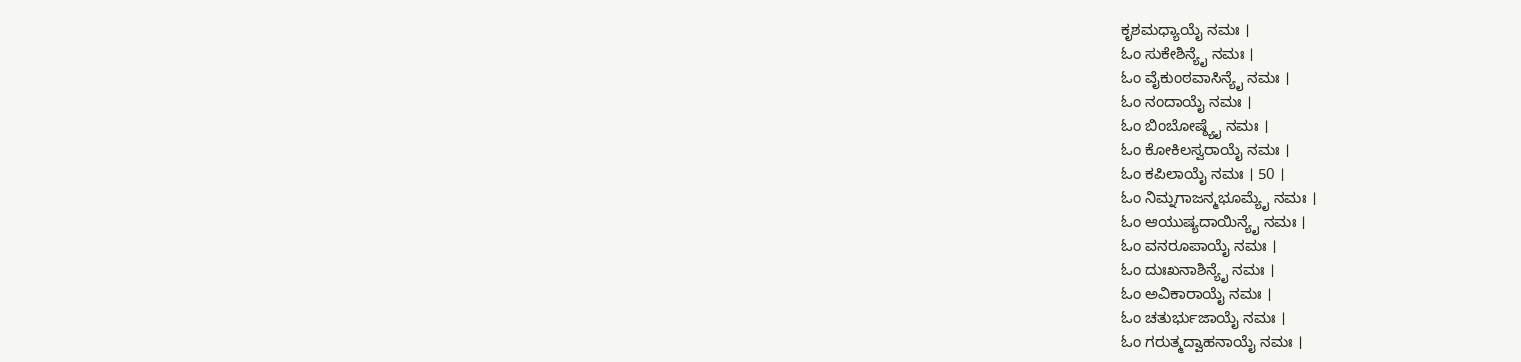ಕೃಶಮಧ್ಯಾಯೈ ನಮಃ ।
ಓಂ ಸುಕೇಶಿನ್ಯೈ ನಮಃ ।
ಓಂ ವೈಕುಂಠವಾಸಿನ್ಯೈ ನಮಃ ।
ಓಂ ನಂದಾಯೈ ನಮಃ ।
ಓಂ ಬಿಂಬೋಷ್ಠ್ಯೈ ನಮಃ ।
ಓಂ ಕೋಕಿಲಸ್ವರಾಯೈ ನಮಃ ।
ಓಂ ಕಪಿಲಾಯೈ ನಮಃ । 50 ।
ಓಂ ನಿಮ್ನಗಾಜನ್ಮಭೂಮ್ಯೈ ನಮಃ ।
ಓಂ ಆಯುಷ್ಯದಾಯಿನ್ಯೈ ನಮಃ ।
ಓಂ ವನರೂಪಾಯೈ ನಮಃ ।
ಓಂ ದುಃಖನಾಶಿನ್ಯೈ ನಮಃ ।
ಓಂ ಅವಿಕಾರಾಯೈ ನಮಃ ।
ಓಂ ಚತುರ್ಭುಜಾಯೈ ನಮಃ ।
ಓಂ ಗರುತ್ಮದ್ವಾಹನಾಯೈ ನಮಃ ।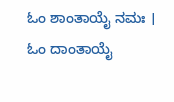ಓಂ ಶಾಂತಾಯೈ ನಮಃ ।
ಓಂ ದಾಂತಾಯೈ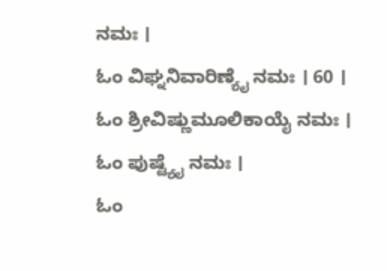ನಮಃ ।
ಓಂ ವಿಘ್ನನಿವಾರಿಣ್ಯೈ ನಮಃ । 60 ।
ಓಂ ಶ್ರೀವಿಷ್ಣುಮೂಲಿಕಾಯೈ ನಮಃ ।
ಓಂ ಪುಷ್ಟ್ಯೈ ನಮಃ ।
ಓಂ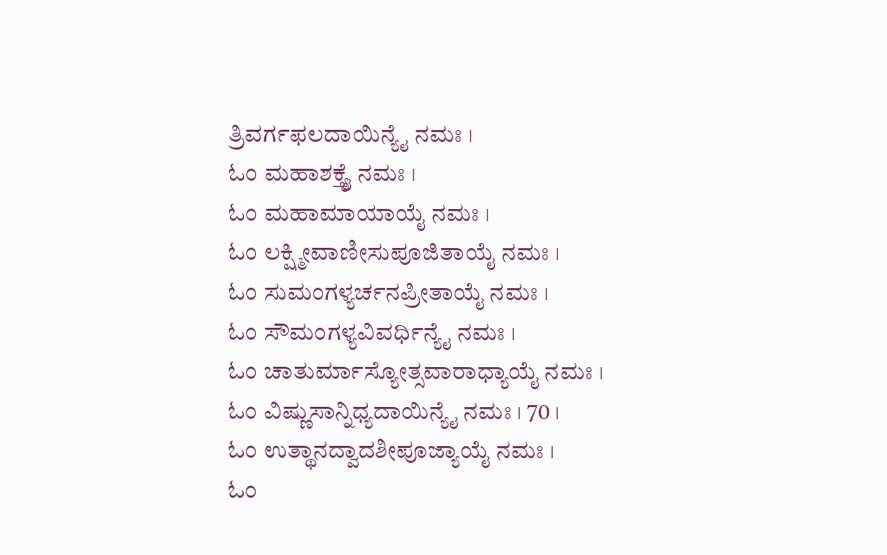ತ್ರಿವರ್ಗಫಲದಾಯಿನ್ಯೈ ನಮಃ ।
ಓಂ ಮಹಾಶಕ್ತ್ಯೈ ನಮಃ ।
ಓಂ ಮಹಾಮಾಯಾಯೈ ನಮಃ ।
ಓಂ ಲಕ್ಷ್ಮೀವಾಣೀಸುಪೂಜಿತಾಯೈ ನಮಃ ।
ಓಂ ಸುಮಂಗಳ್ಯರ್ಚನಪ್ರೀತಾಯೈ ನಮಃ ।
ಓಂ ಸೌಮಂಗಳ್ಯವಿವರ್ಧಿನ್ಯೈ ನಮಃ ।
ಓಂ ಚಾತುರ್ಮಾಸ್ಯೋತ್ಸವಾರಾಧ್ಯಾಯೈ ನಮಃ ।
ಓಂ ವಿಷ್ಣುಸಾನ್ನಿಧ್ಯದಾಯಿನ್ಯೈ ನಮಃ । 70 ।
ಓಂ ಉತ್ಥಾನದ್ವಾದಶೀಪೂಜ್ಯಾಯೈ ನಮಃ ।
ಓಂ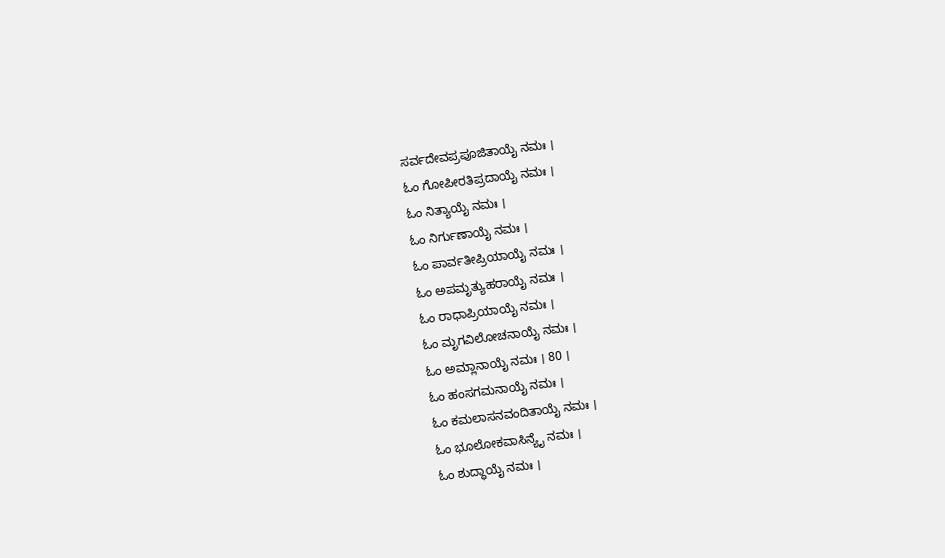ಸರ್ವದೇವಪ್ರಪೂಜಿತಾಯೈ ನಮಃ ।
ಓಂ ಗೋಪೀರತಿಪ್ರದಾಯೈ ನಮಃ ।
ಓಂ ನಿತ್ಯಾಯೈ ನಮಃ ।
ಓಂ ನಿರ್ಗುಣಾಯೈ ನಮಃ ।
ಓಂ ಪಾರ್ವತೀಪ್ರಿಯಾಯೈ ನಮಃ ।
ಓಂ ಅಪಮೃತ್ಯುಹರಾಯೈ ನಮಃ ।
ಓಂ ರಾಧಾಪ್ರಿಯಾಯೈ ನಮಃ ।
ಓಂ ಮೃಗವಿಲೋಚನಾಯೈ ನಮಃ ।
ಓಂ ಅಮ್ಲಾನಾಯೈ ನಮಃ । 80 ।
ಓಂ ಹಂಸಗಮನಾಯೈ ನಮಃ ।
ಓಂ ಕಮಲಾಸನವಂದಿತಾಯೈ ನಮಃ ।
ಓಂ ಭೂಲೋಕವಾಸಿನ್ಯೈ ನಮಃ ।
ಓಂ ಶುದ್ಧಾಯೈ ನಮಃ ।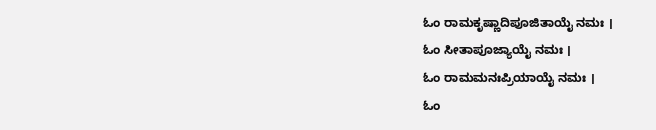ಓಂ ರಾಮಕೃಷ್ಣಾದಿಪೂಜಿತಾಯೈ ನಮಃ ।
ಓಂ ಸೀತಾಪೂಜ್ಯಾಯೈ ನಮಃ ।
ಓಂ ರಾಮಮನಃಪ್ರಿಯಾಯೈ ನಮಃ ।
ಓಂ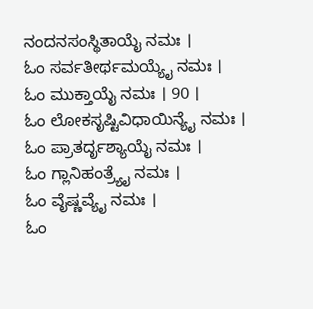ನಂದನಸಂಸ್ಥಿತಾಯೈ ನಮಃ ।
ಓಂ ಸರ್ವತೀರ್ಥಮಯ್ಯೈ ನಮಃ ।
ಓಂ ಮುಕ್ತಾಯೈ ನಮಃ । 90 ।
ಓಂ ಲೋಕಸೃಷ್ಟಿವಿಧಾಯಿನ್ಯೈ ನಮಃ ।
ಓಂ ಪ್ರಾತರ್ದೃಶ್ಯಾಯೈ ನಮಃ ।
ಓಂ ಗ್ಲಾನಿಹಂತ್ರ್ಯೈ ನಮಃ ।
ಓಂ ವೈಷ್ಣವ್ಯೈ ನಮಃ ।
ಓಂ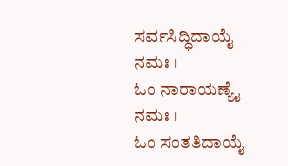ಸರ್ವಸಿದ್ಧಿದಾಯೈ ನಮಃ ।
ಓಂ ನಾರಾಯಣ್ಯೈ ನಮಃ ।
ಓಂ ಸಂತತಿದಾಯೈ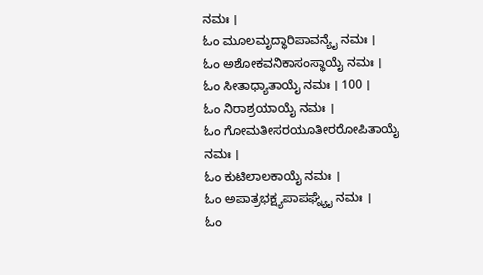ನಮಃ ।
ಓಂ ಮೂಲಮೃದ್ಧಾರಿಪಾವನ್ಯೈ ನಮಃ ।
ಓಂ ಅಶೋಕವನಿಕಾಸಂಸ್ಥಾಯೈ ನಮಃ ।
ಓಂ ಸೀತಾಧ್ಯಾತಾಯೈ ನಮಃ । 100 ।
ಓಂ ನಿರಾಶ್ರಯಾಯೈ ನಮಃ ।
ಓಂ ಗೋಮತೀಸರಯೂತೀರರೋಪಿತಾಯೈ ನಮಃ ।
ಓಂ ಕುಟಿಲಾಲಕಾಯೈ ನಮಃ ।
ಓಂ ಅಪಾತ್ರಭಕ್ಷ್ಯಪಾಪಘ್ನ್ಯೈ ನಮಃ ।
ಓಂ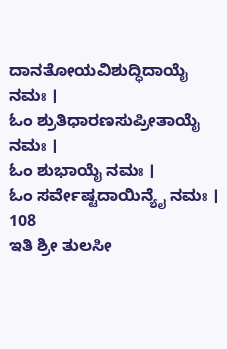ದಾನತೋಯವಿಶುದ್ಧಿದಾಯೈ ನಮಃ ।
ಓಂ ಶ್ರುತಿಧಾರಣಸುಪ್ರೀತಾಯೈ ನಮಃ ।
ಓಂ ಶುಭಾಯೈ ನಮಃ ।
ಓಂ ಸರ್ವೇಷ್ಟದಾಯಿನ್ಯೈ ನಮಃ । 108
ಇತಿ ಶ್ರೀ ತುಲಸೀ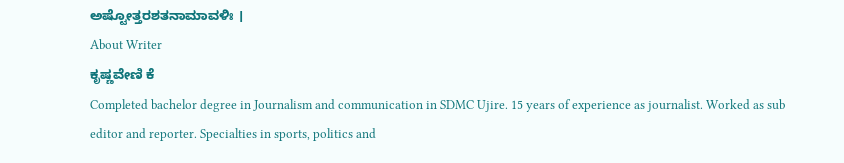ಅಷ್ಟೋತ್ತರಶತನಾಮಾವಳಿಃ ।
About Writer
ಕೃಷ್ಣವೇಣಿ ಕೆ
Completed bachelor degree in Journalism and communication in SDMC Ujire. 15 years of experience as journalist. Worked as sub editor and reporter. Specialties in sports, politics and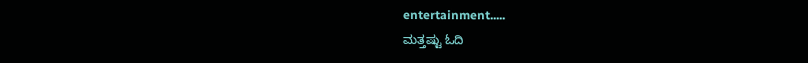entertainment.....
ಮತ್ತಷ್ಟು ಓದಿ